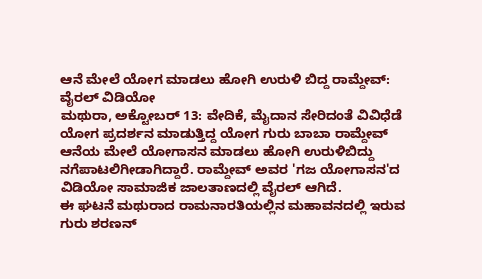ಆನೆ ಮೇಲೆ ಯೋಗ ಮಾಡಲು ಹೋಗಿ ಉರುಳಿ ಬಿದ್ದ ರಾಮ್ದೇವ್: ವೈರಲ್ ವಿಡಿಯೋ
ಮಥುರಾ, ಅಕ್ಟೋಬರ್ 13: ವೇದಿಕೆ, ಮೈದಾನ ಸೇರಿದಂತೆ ವಿವಿಧೆಡೆ ಯೋಗ ಪ್ರದರ್ಶನ ಮಾಡುತ್ತಿದ್ದ ಯೋಗ ಗುರು ಬಾಬಾ ರಾಮ್ದೇವ್ ಆನೆಯ ಮೇಲೆ ಯೋಗಾಸನ ಮಾಡಲು ಹೋಗಿ ಉರುಳಿಬಿದ್ದು ನಗೆಪಾಟಲಿಗೀಡಾಗಿದ್ದಾರೆ. ರಾಮ್ದೇವ್ ಅವರ 'ಗಜ ಯೋಗಾಸನ'ದ ವಿಡಿಯೋ ಸಾಮಾಜಿಕ ಜಾಲತಾಣದಲ್ಲಿ ವೈರಲ್ ಆಗಿದೆ.
ಈ ಘಟನೆ ಮಥುರಾದ ರಾಮನಾರತಿಯಲ್ಲಿನ ಮಹಾವನದಲ್ಲಿ ಇರುವ ಗುರು ಶರಣನ್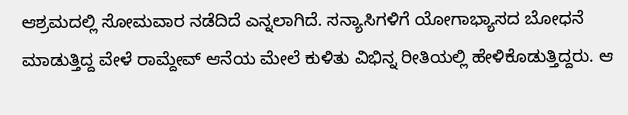ಆಶ್ರಮದಲ್ಲಿ ಸೋಮವಾರ ನಡೆದಿದೆ ಎನ್ನಲಾಗಿದೆ. ಸನ್ಯಾಸಿಗಳಿಗೆ ಯೋಗಾಭ್ಯಾಸದ ಬೋಧನೆ ಮಾಡುತ್ತಿದ್ದ ವೇಳೆ ರಾಮ್ದೇವ್ ಆನೆಯ ಮೇಲೆ ಕುಳಿತು ವಿಭಿನ್ನ ರೀತಿಯಲ್ಲಿ ಹೇಳಿಕೊಡುತ್ತಿದ್ದರು. ಆ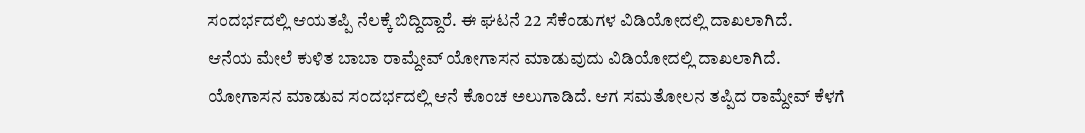ಸಂದರ್ಭದಲ್ಲಿ ಆಯತಪ್ಪಿ ನೆಲಕ್ಕೆ ಬಿದ್ದಿದ್ದಾರೆ. ಈ ಘಟನೆ 22 ಸೆಕೆಂಡುಗಳ ವಿಡಿಯೋದಲ್ಲಿ ದಾಖಲಾಗಿದೆ.
ಆನೆಯ ಮೇಲೆ ಕುಳಿತ ಬಾಬಾ ರಾಮ್ದೇವ್ ಯೋಗಾಸನ ಮಾಡುವುದು ವಿಡಿಯೋದಲ್ಲಿ ದಾಖಲಾಗಿದೆ. ಯೋಗಾಸನ ಮಾಡುವ ಸಂದರ್ಭದಲ್ಲಿ ಆನೆ ಕೊಂಚ ಅಲುಗಾಡಿದೆ. ಆಗ ಸಮತೋಲನ ತಪ್ಪಿದ ರಾಮ್ದೇವ್ ಕೆಳಗೆ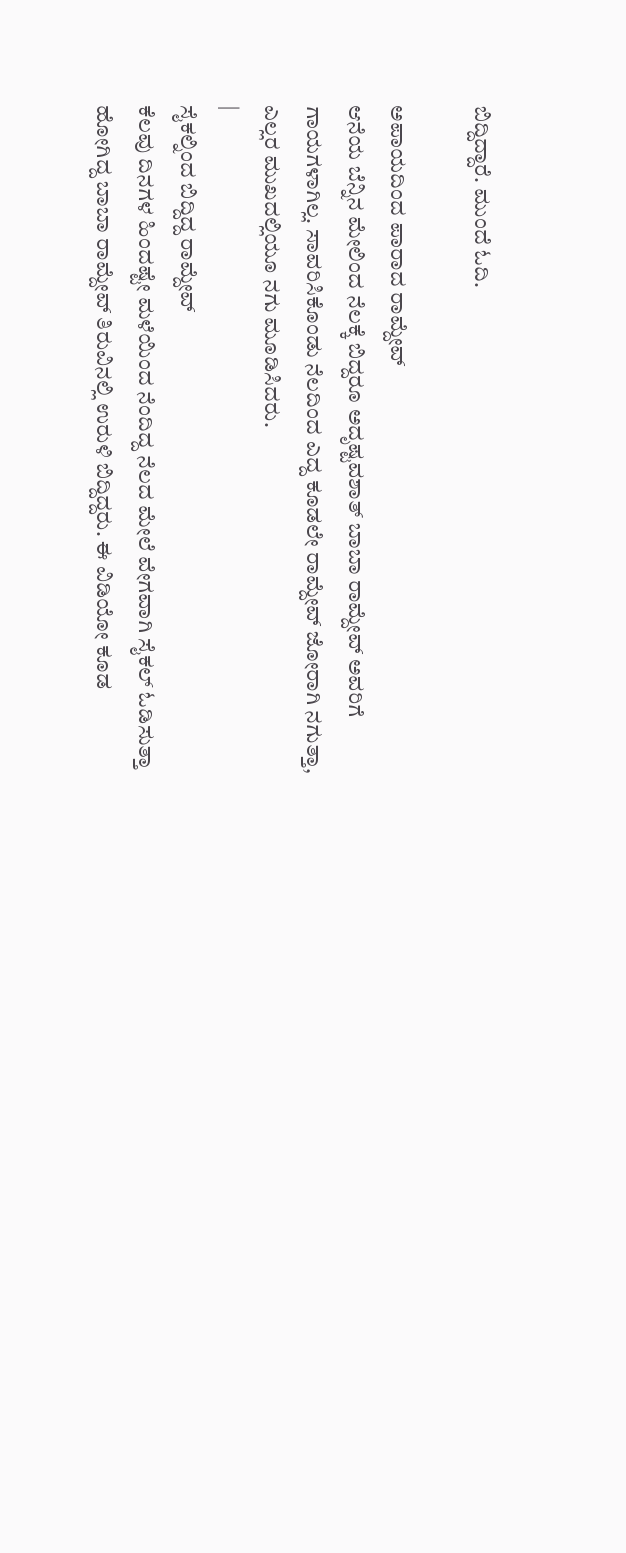ಬಿದ್ದಿದ್ದಾರೆ. ಮುಂದೆ ಓದಿ.

ಅಪಾಯದಿಂದ ಪಾರಾದ ರಾಮ್ದೇವ್
ಆನೆಯ ಬೆನ್ನಿನ ಮೇಲಿಂದ ನೆಲಕ್ಕೆ ಬಿದ್ದರೂ ಅದೃಷ್ಟವಶಾತ್ ಬಾಬಾ ರಾಮ್ದೇವ್ ಅವರಿಗೆ ಗಾಯಗಳಾಗಿಲ್ಲ. ಸಾವರಿಸಿಕೊಂಡು ನೆಲದಿಂದ ಎದ್ದ ಕೂಡಲೇ ರಾಮ್ದೇವ್ ಜೋರಾಗಿ ನಗುತ್ತಾ, ಎಲ್ಲರ ಮುಖದಲ್ಲಿಯೂ ನಗು ಮೂಡಿಸಿದರು.
|
ಸೈಕಲ್ನಿಂದ ಬಿದ್ದಿದ್ದ ರಾಮ್ದೇವ್
ಕೆಲವು ದಿನಗಳ ಹಿಂದಷ್ಟೇ ಮಳೆಯಿಂದ ನೆಂದಿದ್ದ ನೆಲದ ಮೇಲೆ ವೇಗವಾಗಿ ಸೈಕಲ್ ಓಡಿಸುತ್ತಾ ಹೋಗಿದ್ದ ಬಾಬಾ ರಾಮ್ದೇವ್ ತಿರುವಿನಲ್ಲಿ ಉರುಳಿ ಬಿದ್ದಿದ್ದರು. ಈ ವಿಡಿಯೋ ಕೂಡ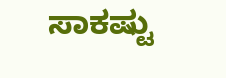ಸಾಕಷ್ಟು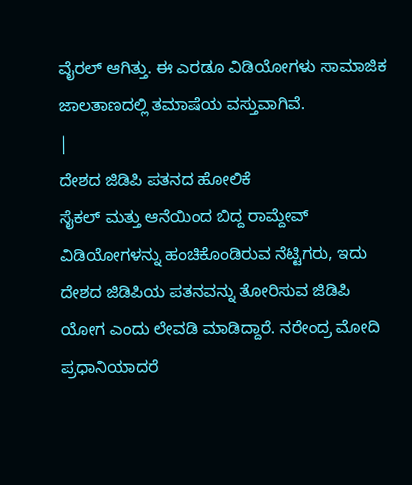ವೈರಲ್ ಆಗಿತ್ತು. ಈ ಎರಡೂ ವಿಡಿಯೋಗಳು ಸಾಮಾಜಿಕ ಜಾಲತಾಣದಲ್ಲಿ ತಮಾಷೆಯ ವಸ್ತುವಾಗಿವೆ.
|
ದೇಶದ ಜಿಡಿಪಿ ಪತನದ ಹೋಲಿಕೆ
ಸೈಕಲ್ ಮತ್ತು ಆನೆಯಿಂದ ಬಿದ್ದ ರಾಮ್ದೇವ್ ವಿಡಿಯೋಗಳನ್ನು ಹಂಚಿಕೊಂಡಿರುವ ನೆಟ್ಟಿಗರು, ಇದು ದೇಶದ ಜಿಡಿಪಿಯ ಪತನವನ್ನು ತೋರಿಸುವ ಜಿಡಿಪಿ ಯೋಗ ಎಂದು ಲೇವಡಿ ಮಾಡಿದ್ದಾರೆ. ನರೇಂದ್ರ ಮೋದಿ ಪ್ರಧಾನಿಯಾದರೆ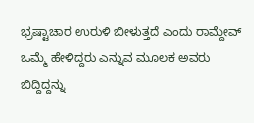ಭ್ರಷ್ಟಾಚಾರ ಉರುಳಿ ಬೀಳುತ್ತದೆ ಎಂದು ರಾಮ್ದೇವ್ ಒಮ್ಮೆ ಹೇಳಿದ್ದರು ಎನ್ನುವ ಮೂಲಕ ಅವರು ಬಿದ್ದಿದ್ದನ್ನು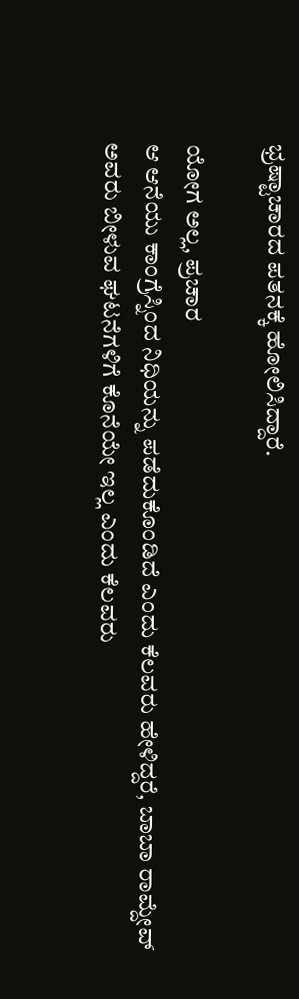ಭ್ರಷ್ಟಾಚಾರದ ಪತನಕ್ಕೆ ಹೋಲಿಸಿದ್ದಾರೆ.

ಯೋಗ ಅಲ್ಲ, ಪ್ರಚಾರ
ಆ ಆನೆಯು ಕಾಂಗ್ರೆಸ್ನಿಂದ ನಿಧಿಯನ್ನು ಪಡೆದುಕೊಂಡಿದೆ ಎಂದು ಕೆಲವರು ಹೇಳಿದ್ದರೆ, ಬಾಬಾ ರಾಮ್ದೇವ್ ಅವರು ಬೀಳುವ ಘಟನೆಗಳಿಗೆ ಕೊನೆಯೇ ಇಲ್ಲ ಎಂದು ಕೆಲವರು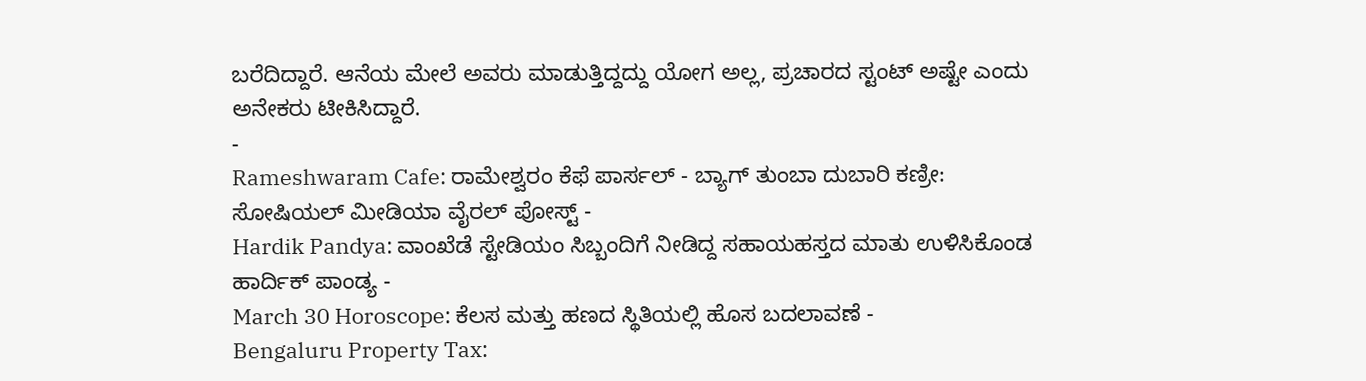ಬರೆದಿದ್ದಾರೆ. ಆನೆಯ ಮೇಲೆ ಅವರು ಮಾಡುತ್ತಿದ್ದದ್ದು ಯೋಗ ಅಲ್ಲ, ಪ್ರಚಾರದ ಸ್ಟಂಟ್ ಅಷ್ಟೇ ಎಂದು ಅನೇಕರು ಟೀಕಿಸಿದ್ದಾರೆ.
-
Rameshwaram Cafe: ರಾಮೇಶ್ವರಂ ಕೆಫೆ ಪಾರ್ಸಲ್ - ಬ್ಯಾಗ್ ತುಂಬಾ ದುಬಾರಿ ಕಣ್ರೀ: ಸೋಷಿಯಲ್ ಮೀಡಿಯಾ ವೈರಲ್ ಪೋಸ್ಟ್ -
Hardik Pandya: ವಾಂಖೆಡೆ ಸ್ಟೇಡಿಯಂ ಸಿಬ್ಬಂದಿಗೆ ನೀಡಿದ್ದ ಸಹಾಯಹಸ್ತದ ಮಾತು ಉಳಿಸಿಕೊಂಡ ಹಾರ್ದಿಕ್ ಪಾಂಡ್ಯ -
March 30 Horoscope: ಕೆಲಸ ಮತ್ತು ಹಣದ ಸ್ಥಿತಿಯಲ್ಲಿ ಹೊಸ ಬದಲಾವಣೆ -
Bengaluru Property Tax: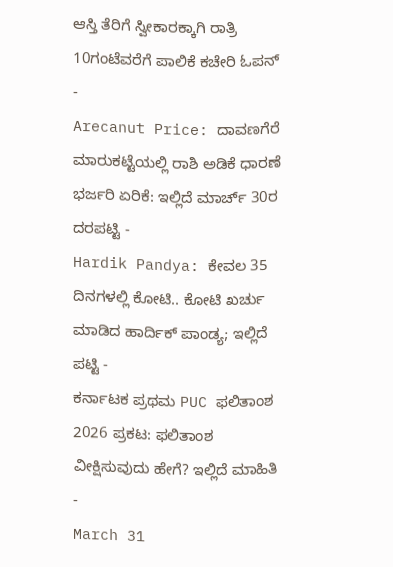ಆಸ್ತಿ ತೆರಿಗೆ ಸ್ವೀಕಾರಕ್ಕಾಗಿ ರಾತ್ರಿ 10ಗಂಟೆವರೆಗೆ ಪಾಲಿಕೆ ಕಚೇರಿ ಓಪನ್ -
Arecanut Price: ದಾವಣಗೆರೆ ಮಾರುಕಟ್ಟೆಯಲ್ಲಿ ರಾಶಿ ಅಡಿಕೆ ಧಾರಣೆ ಭರ್ಜರಿ ಏರಿಕೆ: ಇಲ್ಲಿದೆ ಮಾರ್ಚ್ 30ರ ದರಪಟ್ಟಿ -
Hardik Pandya: ಕೇವಲ 35 ದಿನಗಳಲ್ಲಿ ಕೋಟಿ.. ಕೋಟಿ ಖರ್ಚು ಮಾಡಿದ ಹಾರ್ದಿಕ್ ಪಾಂಡ್ಯ; ಇಲ್ಲಿದೆ ಪಟ್ಟಿ -
ಕರ್ನಾಟಕ ಪ್ರಥಮ PUC ಫಲಿತಾಂಶ 2026 ಪ್ರಕಟ: ಫಲಿತಾಂಶ ವೀಕ್ಷಿಸುವುದು ಹೇಗೆ? ಇಲ್ಲಿದೆ ಮಾಹಿತಿ -
March 31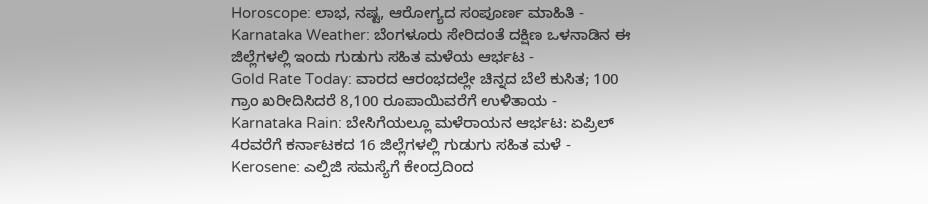Horoscope: ಲಾಭ, ನಷ್ಟ, ಆರೋಗ್ಯದ ಸಂಪೂರ್ಣ ಮಾಹಿತಿ -
Karnataka Weather: ಬೆಂಗಳೂರು ಸೇರಿದಂತೆ ದಕ್ಷಿಣ ಒಳನಾಡಿನ ಈ ಜಿಲ್ಲೆಗಳಲ್ಲಿ ಇಂದು ಗುಡುಗು ಸಹಿತ ಮಳೆಯ ಆರ್ಭಟ -
Gold Rate Today: ವಾರದ ಆರಂಭದಲ್ಲೇ ಚಿನ್ನದ ಬೆಲೆ ಕುಸಿತ; 100 ಗ್ರಾಂ ಖರೀದಿಸಿದರೆ 8,100 ರೂಪಾಯಿವರೆಗೆ ಉಳಿತಾಯ -
Karnataka Rain: ಬೇಸಿಗೆಯಲ್ಲೂ ಮಳೆರಾಯನ ಆರ್ಭಟ: ಏಪ್ರಿಲ್ 4ರವರೆಗೆ ಕರ್ನಾಟಕದ 16 ಜಿಲ್ಲೆಗಳಲ್ಲಿ ಗುಡುಗು ಸಹಿತ ಮಳೆ -
Kerosene: ಎಲ್ಪಿಜಿ ಸಮಸ್ಯೆಗೆ ಕೇಂದ್ರದಿಂದ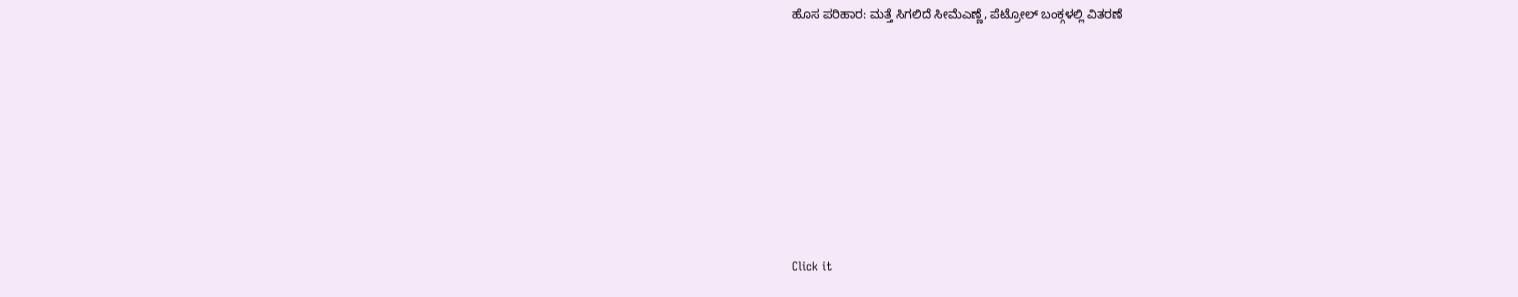ಹೊಸ ಪರಿಹಾರ: ಮತ್ತೆ ಸಿಗಲಿದೆ ಸೀಮೆಎಣ್ಣೆ, ಪೆಟ್ರೋಲ್ ಬಂಕ್ಗಳಲ್ಲಿ ವಿತರಣೆ












Click it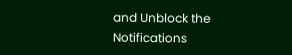and Unblock the Notifications